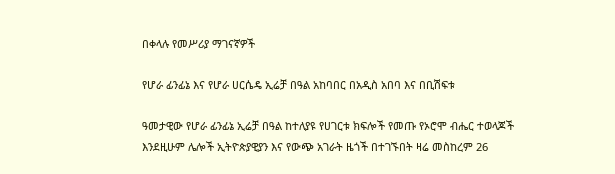በቀላሉ የመሥሪያ ማገናኛዎች

የሆራ ፊንፊኔ እና የሆራ ሀርሴዴ ኢሬቻ በዓል አከባበር በአዲስ አበባ እና በቢሽፍቱ

ዓመታዊው የሆራ ፊንፊኔ ኢሬቻ በዓል ከተለያዩ የሀገርቱ ክፍሎች የመጡ የኦሮሞ ብሔር ተወላጆች እንደዚሁም ሌሎች ኢትዮጵያዊያን እና የውጭ አገራት ዜጎች በተገኙበት ዛሬ መስከረም 26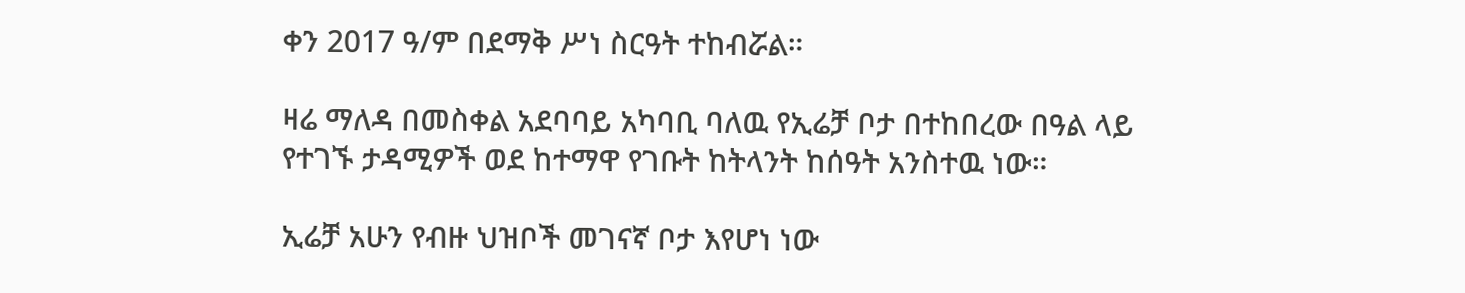ቀን 2017 ዓ/ም በደማቅ ሥነ ስርዓት ተከብሯል።

ዛሬ ማለዳ በመስቀል አደባባይ አካባቢ ባለዉ የኢሬቻ ቦታ በተከበረው በዓል ላይ የተገኙ ታዳሚዎች ወደ ከተማዋ የገቡት ከትላንት ከሰዓት አንስተዉ ነው።

ኢሬቻ አሁን የብዙ ህዝቦች መገናኛ ቦታ እየሆነ ነው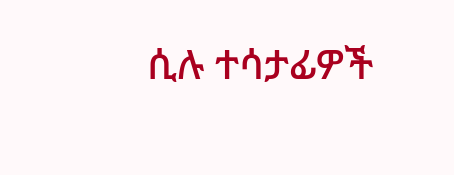ሲሉ ተሳታፊዎች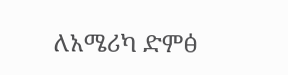ለአሜሪካ ድምፅ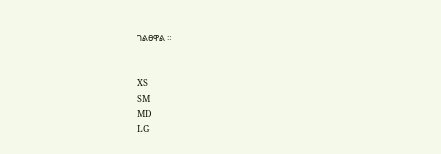ገልፀዋል ።


XS
SM
MD
LG